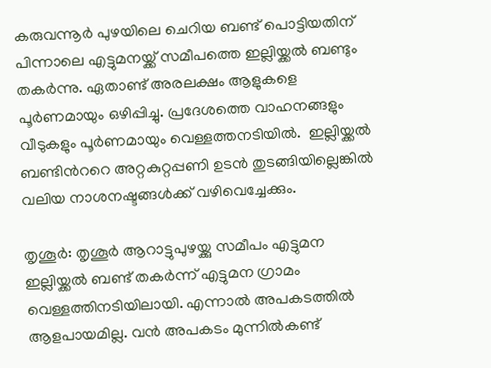കരുവന്നൂര്‍ പുഴയിലെ ചെറിയ ബണ്ട് പൊട്ടിയതിന് പിന്നാലെ എട്ടുമനയ്ക്ക് സമീപത്തെ ഇല്ലിയ്ക്കല്‍ ബണ്ടും തകര്‍ന്നു. ഏതാണ്ട് അരലക്ഷം ആളുകളെ പൂര്‍ണമായും ഒഴിപ്പിച്ചു. പ്രദേശത്തെ വാഹനങ്ങളും വീടുകളും പൂര്‍ണമായും വെള്ളത്തനടിയില്‍.  ഇല്ലിയ്ക്കല്‍ ബണ്ടിന്‍ററെ അറ്റകുറ്റപ്പണി ഉടന്‍ തുടങ്ങിയില്ലെങ്കില്‍ വലിയ നാശനഷ്ടങ്ങള്‍ക്ക് വഴിവെച്ചേക്കും.

തൃശൂര്‍: തൃശൂര്‍ ആറാട്ടുപുഴയ്ക്കു സമീപം എട്ടുമന ഇല്ലിയ്ക്കല്‍ ബണ്ട് തകര്‍ന്ന് എട്ടുമന ഗ്രാമം വെള്ളത്തിനടിയിലായി. എന്നാല്‍ അപകടത്തില്‍ ആളപായമില്ല. വന്‍ അപകടം മുന്നില്‍കണ്ട്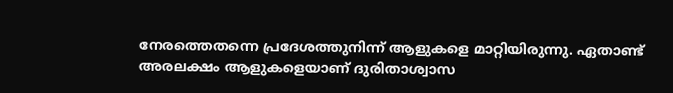നേരത്തെതന്നെ പ്രദേശത്തുനിന്ന് ആളുകളെ മാറ്റിയിരുന്നു. ഏതാണ്ട് അരലക്ഷം ആളുകളെയാണ് ദുരിതാശ്വാസ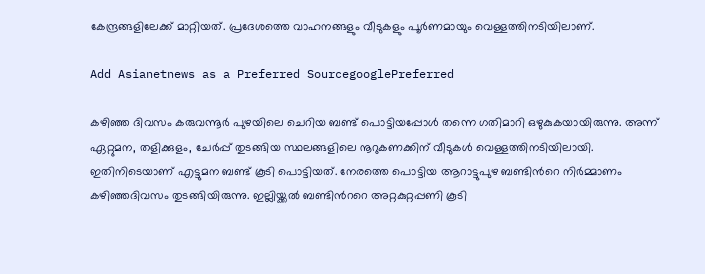കേന്ദ്രങ്ങളിലേക്ക് മാറ്റിയത്. പ്രദേശത്തെ വാഹനങ്ങളും വീടുകളും പൂര്‍ണമായും വെള്ളത്തിനടിയിലാണ്.

Add Asianetnews as a Preferred SourcegooglePreferred

കഴിഞ്ഞ ദിവസം കരുവന്നൂര്‍ പുഴയിലെ ചെറിയ ബണ്ട് പൊട്ടിയപ്പോള്‍ തന്നെ ഗതിമാറി ഒഴുകുകയായിരുന്നു. അന്ന് ഏറ്റുമന, തളിക്കുളം, ചേര്‍പ്പ് തുടങ്ങിയ സ്ഥലങ്ങളിലെ നൂറുകണക്കിന് വീടുകള്‍ വെള്ളത്തിനടിയിലായി. ഇതിനിടെയാണ് എട്ടുമന ബണ്ട് കൂടി പൊട്ടിയത്. നേരത്തെ പൊട്ടിയ ആറാട്ടുപുഴ ബണ്ടിന്‍റെ നിര്‍മ്മാണം കഴിഞ്ഞദിവസം തുടങ്ങിയിരുന്നു. ഇല്ലിയ്ക്കല്‍ ബണ്ടിന്‍ററെ അറ്റകുറ്റപ്പണി കൂടി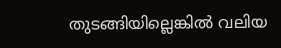തുടങ്ങിയില്ലെങ്കില്‍ വലിയ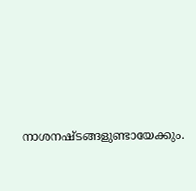നാശനഷ്ടങ്ങളുണ്ടായേക്കും.